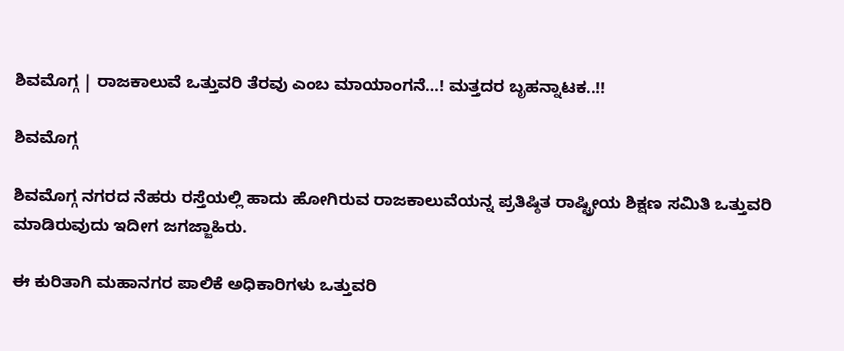ಶಿವಮೊಗ್ಗ | ರಾಜಕಾಲುವೆ ಒತ್ತುವರಿ ತೆರವು ಎಂಬ ಮಾಯಾಂಗನೆ…! ಮತ್ತದರ ಬೃಹನ್ನಾಟಕ..!!

ಶಿವಮೊಗ್ಗ

ಶಿವಮೊಗ್ಗ ನಗರದ ನೆಹರು ರಸ್ತೆಯಲ್ಲಿ ಹಾದು ಹೋಗಿರುವ ರಾಜಕಾಲುವೆಯನ್ನ ಪ್ರತಿಷ್ಠಿತ ರಾಷ್ಟ್ರೀಯ ಶಿಕ್ಷಣ ಸಮಿತಿ ಒತ್ತುವರಿ ಮಾಡಿರುವುದು ಇದೀಗ ಜಗಜ್ಜಾಹಿರು.

ಈ ಕುರಿತಾಗಿ ಮಹಾನಗರ ಪಾಲಿಕೆ ಅಧಿಕಾರಿಗಳು ಒತ್ತುವರಿ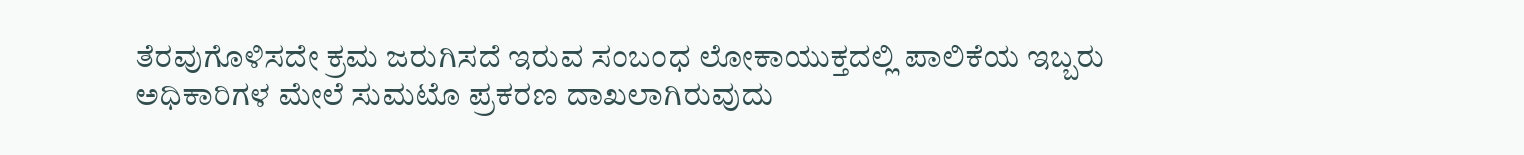ತೆರವುಗೊಳಿಸದೇ ಕ್ರಮ ಜರುಗಿಸದೆ ಇರುವ ಸಂಬಂಧ ಲೋಕಾಯುಕ್ತದಲ್ಲಿ ಪಾಲಿಕೆಯ ಇಬ್ಬರು ಅಧಿಕಾರಿಗಳ ಮೇಲೆ ಸುಮಟೊ ಪ್ರಕರಣ ದಾಖಲಾಗಿರುವುದು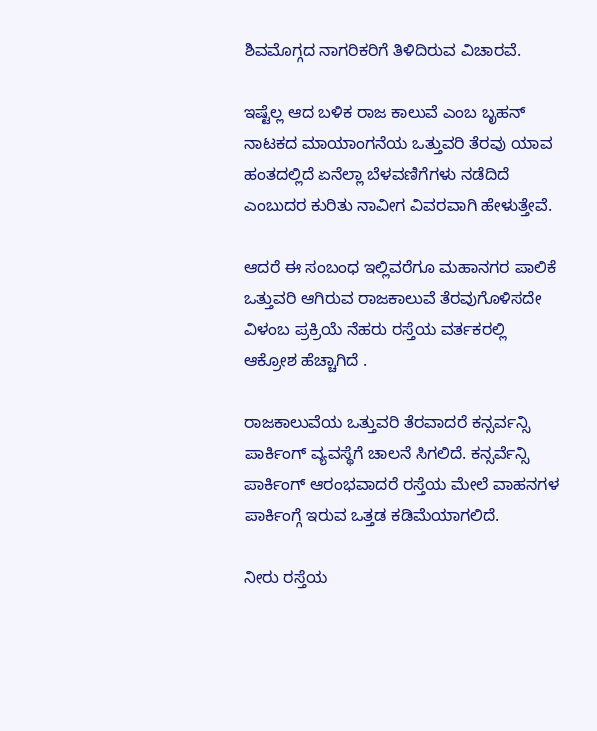ಶಿವಮೊಗ್ಗದ ನಾಗರಿಕರಿಗೆ ತಿಳಿದಿರುವ ವಿಚಾರವೆ.

ಇಷ್ಟೆಲ್ಲ ಆದ ಬಳಿಕ ರಾಜ ಕಾಲುವೆ ಎಂಬ ಬೃಹನ್ ನಾಟಕದ ಮಾಯಾಂಗನೆಯ ಒತ್ತುವರಿ ತೆರವು ಯಾವ ಹಂತದಲ್ಲಿದೆ ಏನೆಲ್ಲಾ ಬೆಳವಣಿಗೆಗಳು ನಡೆದಿದೆ ಎಂಬುದರ ಕುರಿತು ನಾವೀಗ ವಿವರವಾಗಿ ಹೇಳುತ್ತೇವೆ.

ಆದರೆ ಈ ಸಂಬಂಧ ಇಲ್ಲಿವರೆಗೂ ಮಹಾನಗರ ಪಾಲಿಕೆ ಒತ್ತುವರಿ ಆಗಿರುವ ರಾಜಕಾಲುವೆ ತೆರವುಗೊಳಿಸದೇ ವಿಳಂಬ ಪ್ರಕ್ರಿಯೆ ನೆಹರು ರಸ್ತೆಯ ವರ್ತಕರಲ್ಲಿ ಆಕ್ರೋಶ ಹೆಚ್ಚಾಗಿದೆ .

ರಾಜಕಾಲುವೆಯ ಒತ್ತುವರಿ ತೆರವಾದರೆ ಕನ್ಸರ್ವನ್ಸಿ ಪಾರ್ಕಿಂಗ್ ವ್ಯವಸ್ಥೆಗೆ ಚಾಲನೆ ಸಿಗಲಿದೆ. ಕನ್ಸರ್ವೆನ್ಸಿ ಪಾರ್ಕಿಂಗ್ ಆರಂಭವಾದರೆ ರಸ್ತೆಯ ಮೇಲೆ ವಾಹನಗಳ ಪಾರ್ಕಿಂಗ್ಗೆ ಇರುವ ಒತ್ತಡ ಕಡಿಮೆಯಾಗಲಿದೆ.

ನೀರು ರಸ್ತೆಯ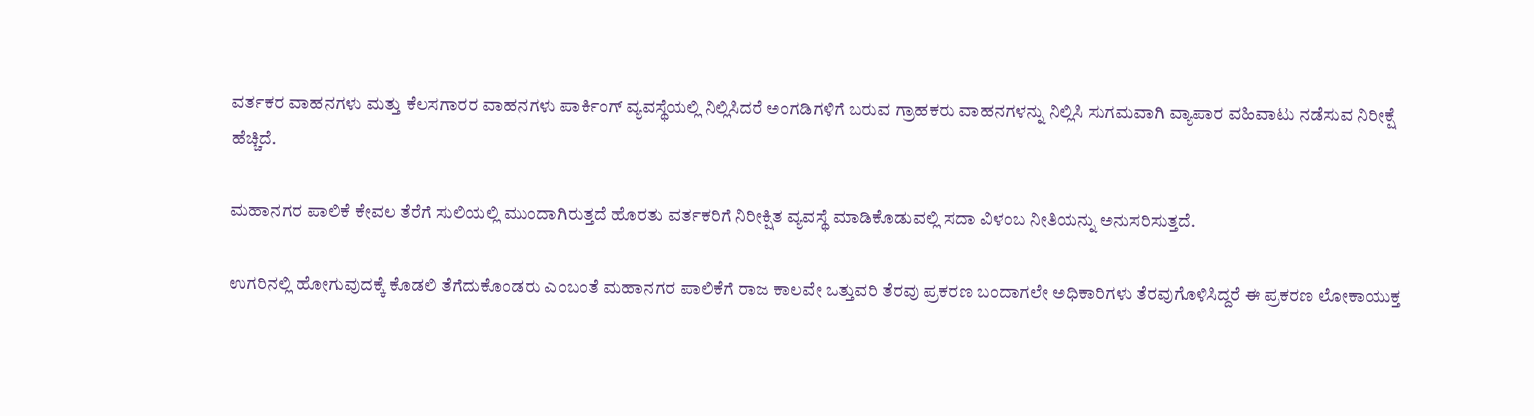ವರ್ತಕರ ವಾಹನಗಳು ಮತ್ತು ಕೆಲಸಗಾರರ ವಾಹನಗಳು ಪಾರ್ಕಿಂಗ್ ವ್ಯವಸ್ಥೆಯಲ್ಲಿ ನಿಲ್ಲಿಸಿದರೆ ಅಂಗಡಿಗಳಿಗೆ ಬರುವ ಗ್ರಾಹಕರು ವಾಹನಗಳನ್ನು ನಿಲ್ಲಿಸಿ ಸುಗಮವಾಗಿ ವ್ಯಾಪಾರ ವಹಿವಾಟು ನಡೆಸುವ ನಿರೀಕ್ಷೆ ಹೆಚ್ಚಿದೆ.

ಮಹಾನಗರ ಪಾಲಿಕೆ ಕೇವಲ ತೆರೆಗೆ ಸುಲಿಯಲ್ಲಿ ಮುಂದಾಗಿರುತ್ತದೆ ಹೊರತು ವರ್ತಕರಿಗೆ ನಿರೀಕ್ಷಿತ ವ್ಯವಸ್ಥೆ ಮಾಡಿಕೊಡುವಲ್ಲಿ ಸದಾ ವಿಳಂಬ ನೀತಿಯನ್ನು ಅನುಸರಿಸುತ್ತದೆ.

ಉಗರಿನಲ್ಲಿ ಹೋಗುವುದಕ್ಕೆ ಕೊಡಲಿ ತೆಗೆದುಕೊಂಡರು ಎಂಬಂತೆ ಮಹಾನಗರ ಪಾಲಿಕೆಗೆ ರಾಜ ಕಾಲವೇ ಒತ್ತುವರಿ ತೆರವು ಪ್ರಕರಣ ಬಂದಾಗಲೇ ಅಧಿಕಾರಿಗಳು ತೆರವುಗೊಳಿಸಿದ್ದರೆ ಈ ಪ್ರಕರಣ ಲೋಕಾಯುಕ್ತ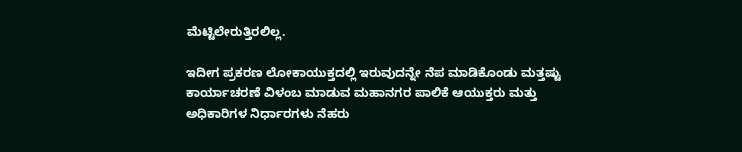ಮೆಟ್ಟಿಲೇರುತ್ತಿರಲಿಲ್ಲ.

ಇದೀಗ ಪ್ರಕರಣ ಲೋಕಾಯುಕ್ತದಲ್ಲಿ ಇರುವುದನ್ನೇ ನೆಪ ಮಾಡಿಕೊಂಡು ಮತ್ತಷ್ಟು ಕಾರ್ಯಾಚರಣೆ ವಿಳಂಬ ಮಾಡುವ ಮಹಾನಗರ ಪಾಲಿಕೆ ಆಯುಕ್ತರು ಮತ್ತು ಅಧಿಕಾರಿಗಳ ನಿರ್ಧಾರಗಳು ನೆಹರು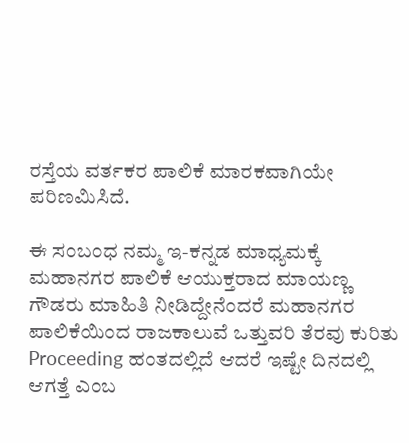ರಸ್ತೆಯ ವರ್ತಕರ ಪಾಲಿಕೆ ಮಾರಕವಾಗಿಯೇ ಪರಿಣಮಿಸಿದೆ.

ಈ ಸಂಬಂಧ ನಮ್ಮ ಇ-ಕನ್ನಡ ಮಾಧ್ಯಮಕ್ಕೆ ಮಹಾನಗರ ಪಾಲಿಕೆ ಆಯುಕ್ತರಾದ ಮಾಯಣ್ಣ ಗೌಡರು ಮಾಹಿತಿ ನೀಡಿದ್ದೇನೆಂದರೆ ಮಹಾನಗರ ಪಾಲಿಕೆಯಿಂದ ರಾಜಕಾಲುವೆ ಒತ್ತುವರಿ ತೆರವು ಕುರಿತು Proceeding ಹಂತದಲ್ಲಿದೆ ಆದರೆ ಇಷ್ಟೇ ದಿನದಲ್ಲಿ ಆಗತ್ತೆ ಎಂಬ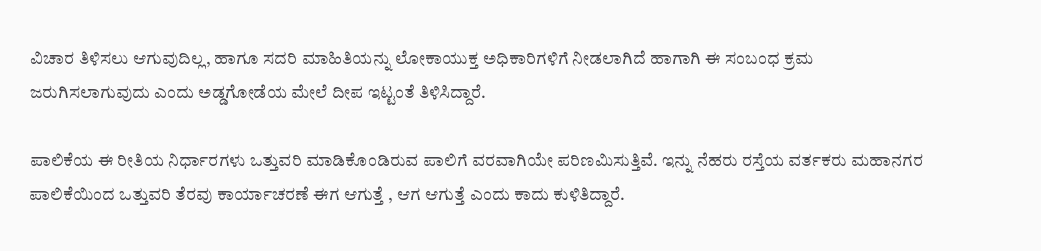ವಿಚಾರ ತಿಳಿಸಲು ಆಗುವುದಿಲ್ಲ, ಹಾಗೂ ಸದರಿ ಮಾಹಿತಿಯನ್ನು ಲೋಕಾಯುಕ್ತ ಅಧಿಕಾರಿಗಳಿಗೆ ನೀಡಲಾಗಿದೆ ಹಾಗಾಗಿ ಈ ಸಂಬಂಧ ಕ್ರಮ ಜರುಗಿಸಲಾಗುವುದು ಎಂದು ಅಡ್ಡಗೋಡೆಯ ಮೇಲೆ ದೀಪ ಇಟ್ಟಂತೆ ತಿಳಿಸಿದ್ದಾರೆ.

ಪಾಲಿಕೆಯ ಈ ರೀತಿಯ ನಿರ್ಧಾರಗಳು ಒತ್ತುವರಿ ಮಾಡಿಕೊಂಡಿರುವ ಪಾಲಿಗೆ ವರವಾಗಿಯೇ ಪರಿಣಮಿಸುತ್ತಿವೆ. ಇನ್ನು ನೆಹರು ರಸ್ತೆಯ ವರ್ತಕರು ಮಹಾನಗರ ಪಾಲಿಕೆಯಿಂದ ಒತ್ತುವರಿ ತೆರವು ಕಾರ್ಯಾಚರಣೆ ಈಗ ಆಗುತ್ತೆ , ಆಗ ಆಗುತ್ತೆ ಎಂದು ಕಾದು ಕುಳಿತಿದ್ದಾರೆ.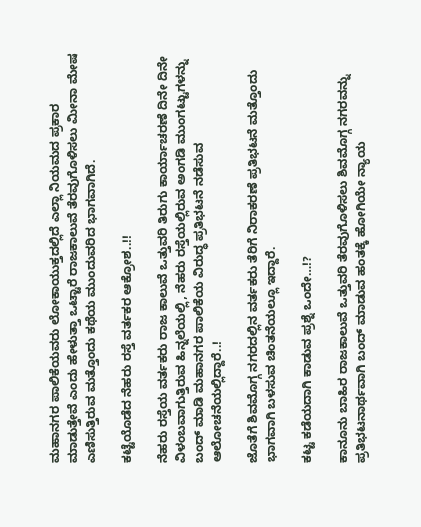ಮಹಾನಗರ ಪಾಲಿಕೆಯವರು ಲೋಕಾಯುಕ್ತದಲ್ಲಿದೆ ಎಲ್ಲಾ ನಿಯಮದ ಪ್ರಕಾರ ಮಾಡುತ್ತೇವೆ ಎಂದು ಹೇಳುತ್ತಾ ಒಟ್ಟಾರೆ ರಾಜಕಾಲುವೆ ತೆರವುಗೊಳಿಸಲು ಮೀನಾ ಮೇಷ ಎಣಿಸುತ್ತಿರುವ ಮತ್ತೊಂದು ಕಥೆಯ ಮುಂದುವರಿದ ಭಾಗವಾಗಿದೆ.

ಕಟ್ಟೆಯೊಡೆದ ನೆಹರು ರಸ್ತೆ ವರ್ತಕರ ಆಕ್ರೋಶ..!!

ನೆಹರು ರಸ್ತೆಯ ವರ್ತಕರು ರಾಜ ಕಾಲುವೆ ಒತ್ತುವರಿ ತಿರುಗು ಕಾರ್ಯಾಚರಣೆ ದಿನೇ ದಿನೇ ವಿಳಂಬವಾಗುತ್ತಿರುವ ಹಿನ್ನಲೆಯಲ್ಲಿ, ನೆಹರು ರಸ್ತೆಯಲ್ಲಿರುವ ಅಂಗಡಿ ಮುಂಗಟ್ಟುಗಳನ್ನು ಬಂದ್ ಮಾಡಿ ಮಹಾನಗರ ಪಾಲಿಕೆಯ ವಿರುದ್ಧ ಪ್ರತಿಭಟನೆ ನಡೆಸುವ ಆಲೋಚನೆಯಲ್ಲಿದ್ದಾರೆ..!

ಜೊತೆಗೆ ಶಿವಮೊಗ್ಗ ನಗರದಲ್ಲಿನ ವರ್ತಕರು ತೆರಿಗೆ ನಿರಾಕರಣೆ ಪ್ರತಿಭಟನೆ ಮತ್ತೊಂದು ಭಾಗವಾಗಿ ಬಳಸುವ ಚಿಂತನೆಯಲ್ಲೂ ಇದ್ದಾರೆ.

ಕಟ್ಟ ಕಡೆಯದಾಗಿ ಕಾಡುವ ಪ್ರಶ್ನೆ ಒಂದೇ…!?

ಕಾನೂನು ಬಾಹಿರ ರಾಜಕಾಲುವೆ ಒತ್ತುವರಿ ತೆರವುಗೊಳಿಸಲು ಶಿವಮೊಗ್ಗ ನಗರವನ್ನು ಪ್ರತಿಭಟನಾರ್ಥವಾಗಿ ಬಂದ್ ಮಾಡುವ ಹಂತಕ್ಕೆ ಹೋಗಿಯೇ ನ್ಯಾಯ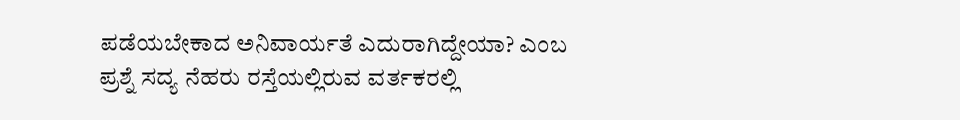ಪಡೆಯಬೇಕಾದ ಅನಿವಾರ್ಯತೆ ಎದುರಾಗಿದ್ದೇಯಾ? ಎಂಬ ಪ್ರಶ್ನೆ ಸದ್ಯ ನೆಹರು ರಸ್ತೆಯಲ್ಲಿರುವ ವರ್ತಕರಲ್ಲಿ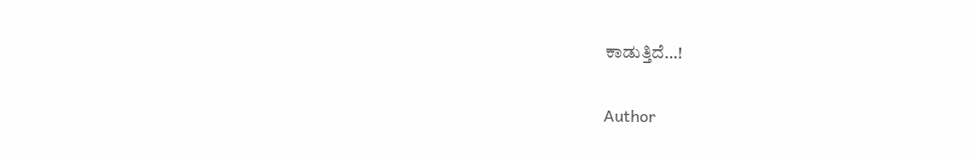ಕಾಡುತ್ತಿದೆ…!

Author